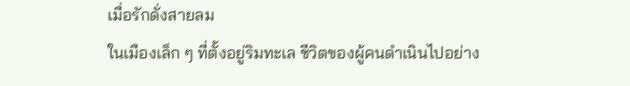เมื่อรักดั่งสายลม
ในเมืองเล็ก ๆ ที่ตั้งอยู่ริมทะเล ชีวิตของผู้คนดำเนินไปอย่าง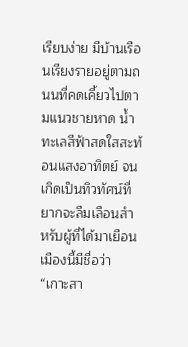เรียบง่าย มีบ้านเรือนเรียงรายอยู่ตามถนนที่คดเคี้ยวไปตามแนวชายหาด น้ำทะเลสีฟ้าสดใสสะท้อนแสงอาทิตย์ จนเกิดเป็นทิวทัศน์ที่ยากจะลืมเลือนสำหรับผู้ที่ได้มาเยือน เมืองนี้มีชื่อว่า “เกาะสา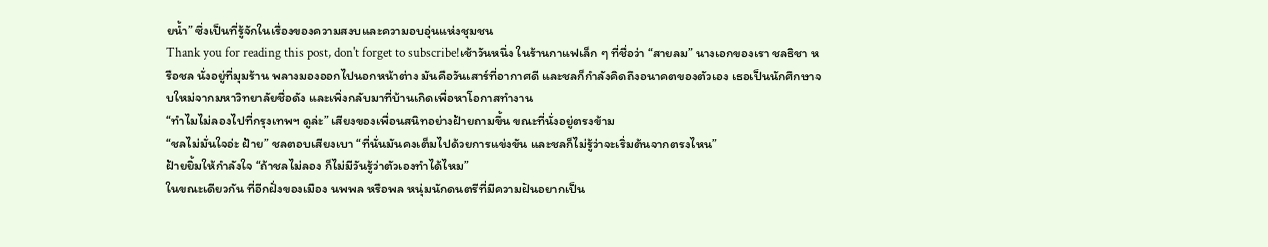ยน้ำ” ซึ่งเป็นที่รู้จักในเรื่องของความสงบและความอบอุ่นแห่งชุมชน
Thank you for reading this post, don't forget to subscribe!เช้าวันหนึ่ง ในร้านกาแฟเล็ก ๆ ที่ชื่อว่า “สายลม” นางเอกของเรา ชลธิชา หรือชล นั่งอยู่ที่มุมร้าน พลางมองออกไปนอกหน้าต่าง มันคือวันเสาร์ที่อากาศดี และชลก็กำลังคิดถึงอนาคตของตัวเอง เธอเป็นนักศึกษาจบใหม่จากมหาวิทยาลัยชื่อดัง และเพิ่งกลับมาที่บ้านเกิดเพื่อหาโอกาสทำงาน
“ทำไมไม่ลองไปที่กรุงเทพฯ ดูล่ะ” เสียงของเพื่อนสนิทอย่างฝ้ายถามขึ้น ขณะที่นั่งอยู่ตรงข้าม
“ชลไม่มั่นใจอ่ะ ฝ้าย” ชลตอบเสียงเบา “ที่นั่นมันคงเต็มไปด้วยการแข่งขัน และชลก็ไม่รู้ว่าจะเริ่มต้นจากตรงไหน”
ฝ้ายยิ้มให้กำลังใจ “ถ้าชลไม่ลอง ก็ไม่มีวันรู้ว่าตัวเองทำได้ไหม”
ในขณะเดียวกัน ที่อีกฝั่งของเมือง นพพล หรือพล หนุ่มนักดนตรีที่มีความฝันอยากเป็น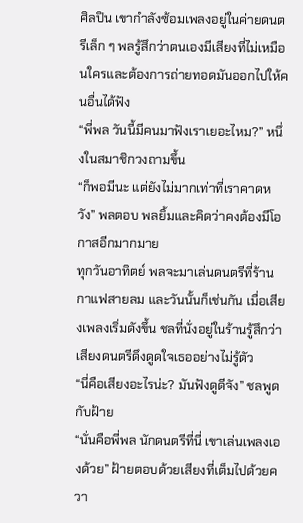ศิลปิน เขากำลังซ้อมเพลงอยู่ในค่ายดนตรีเล็ก ๆ พลรู้สึกว่าตนเองมีเสียงที่ไม่เหมือนใครและต้องการถ่ายทอดมันออกไปให้คนอื่นได้ฟัง
“พี่พล วันนี้มีคนมาฟังเราเยอะไหม?” หนึ่งในสมาชิกวงถามขึ้น
“ก็พอมีนะ แต่ยังไม่มากเท่าที่เราคาดหวัง” พลตอบ พลยิ้มและคิดว่าคงต้องมีโอกาสอีกมากมาย
ทุกวันอาทิตย์ พลจะมาเล่นดนตรีที่ร้านกาแฟสายลม และวันนั้นก็เช่นกัน เมื่อเสียงเพลงเริ่มดังขึ้น ชลที่นั่งอยู่ในร้านรู้สึกว่าเสียงดนตรีดึงดูดใจเธออย่างไม่รู้ตัว
“นี่คือเสียงอะไรน่ะ? มันฟังดูดีจัง” ชลพูดกับฝ้าย
“นั่นคือพี่พล นักดนตรีที่นี่ เขาเล่นเพลงเองด้วย” ฝ้ายตอบด้วยเสียงที่เต็มไปด้วยควา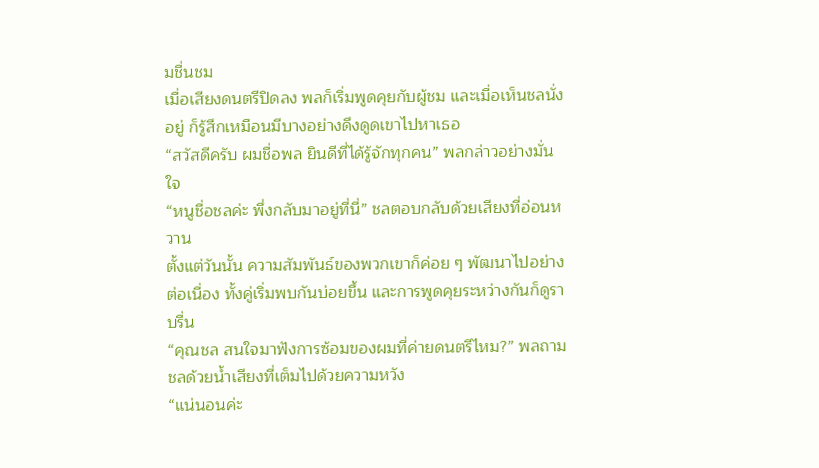มชื่นชม
เมื่อเสียงดนตรีปิดลง พลก็เริ่มพูดคุยกับผู้ชม และเมื่อเห็นชลนั่งอยู่ ก็รู้สึกเหมือนมีบางอย่างดึงดูดเขาไปหาเธอ
“สวัสดีครับ ผมชื่อพล ยินดีที่ได้รู้จักทุกคน” พลกล่าวอย่างมั่นใจ
“หนูชื่อชลค่ะ พึ่งกลับมาอยู่ที่นี่” ชลตอบกลับด้วยเสียงที่อ่อนหวาน
ตั้งแต่วันนั้น ความสัมพันธ์ของพวกเขาก็ค่อย ๆ พัฒนาไปอย่างต่อเนื่อง ทั้งคู่เริ่มพบกันบ่อยขึ้น และการพูดคุยระหว่างกันก็ดูราบรื่น
“คุณชล สนใจมาฟังการซ้อมของผมที่ค่ายดนตรีไหม?” พลถามชลด้วยน้ำเสียงที่เต็มไปด้วยความหวัง
“แน่นอนค่ะ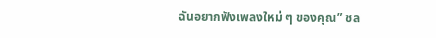ฉันอยากฟังเพลงใหม่ ๆ ของคุณ” ชล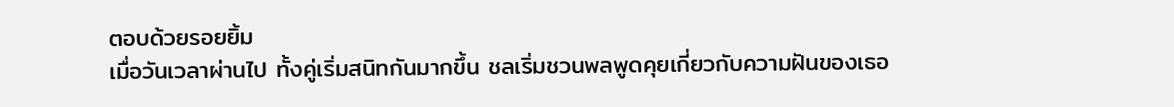ตอบด้วยรอยยิ้ม
เมื่อวันเวลาผ่านไป ทั้งคู่เริ่มสนิทกันมากขึ้น ชลเริ่มชวนพลพูดคุยเกี่ยวกับความฝันของเธอ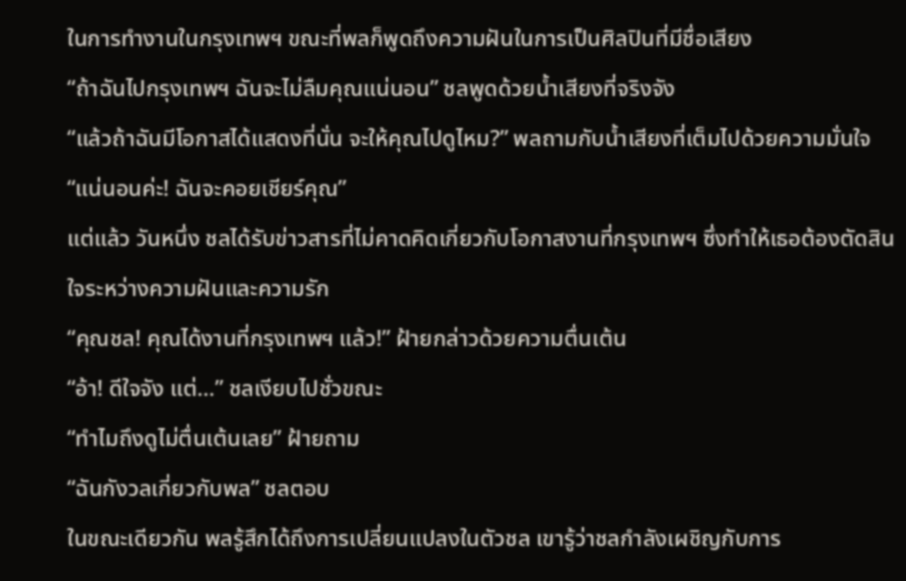ในการทำงานในกรุงเทพฯ ขณะที่พลก็พูดถึงความฝันในการเป็นศิลปินที่มีชื่อเสียง
“ถ้าฉันไปกรุงเทพฯ ฉันจะไม่ลืมคุณแน่นอน” ชลพูดด้วยน้ำเสียงที่จริงจัง
“แล้วถ้าฉันมีโอกาสได้แสดงที่นั่น จะให้คุณไปดูไหม?” พลถามกับน้ำเสียงที่เต็มไปด้วยความมั่นใจ
“แน่นอนค่ะ! ฉันจะคอยเชียร์คุณ”
แต่แล้ว วันหนึ่ง ชลได้รับข่าวสารที่ไม่คาดคิดเกี่ยวกับโอกาสงานที่กรุงเทพฯ ซึ่งทำให้เธอต้องตัดสินใจระหว่างความฝันและความรัก
“คุณชล! คุณได้งานที่กรุงเทพฯ แล้ว!” ฝ้ายกล่าวด้วยความตื่นเต้น
“อ้า! ดีใจจัง แต่…” ชลเงียบไปชั่วขณะ
“ทำไมถึงดูไม่ตื่นเต้นเลย” ฝ้ายถาม
“ฉันกังวลเกี่ยวกับพล” ชลตอบ
ในขณะเดียวกัน พลรู้สึกได้ถึงการเปลี่ยนแปลงในตัวชล เขารู้ว่าชลกำลังเผชิญกับการ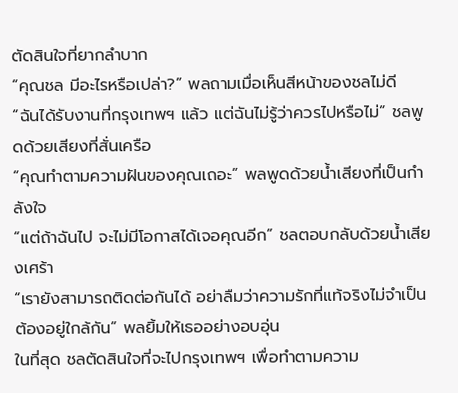ตัดสินใจที่ยากลำบาก
“คุณชล มีอะไรหรือเปล่า?” พลถามเมื่อเห็นสีหน้าของชลไม่ดี
“ฉันได้รับงานที่กรุงเทพฯ แล้ว แต่ฉันไม่รู้ว่าควรไปหรือไม่” ชลพูดด้วยเสียงที่สั่นเครือ
“คุณทำตามความฝันของคุณเถอะ” พลพูดด้วยน้ำเสียงที่เป็นกำลังใจ
“แต่ถ้าฉันไป จะไม่มีโอกาสได้เจอคุณอีก” ชลตอบกลับด้วยน้ำเสียงเศร้า
“เรายังสามารถติดต่อกันได้ อย่าลืมว่าความรักที่แท้จริงไม่จำเป็นต้องอยู่ใกล้กัน” พลยิ้มให้เธออย่างอบอุ่น
ในที่สุด ชลตัดสินใจที่จะไปกรุงเทพฯ เพื่อทำตามความ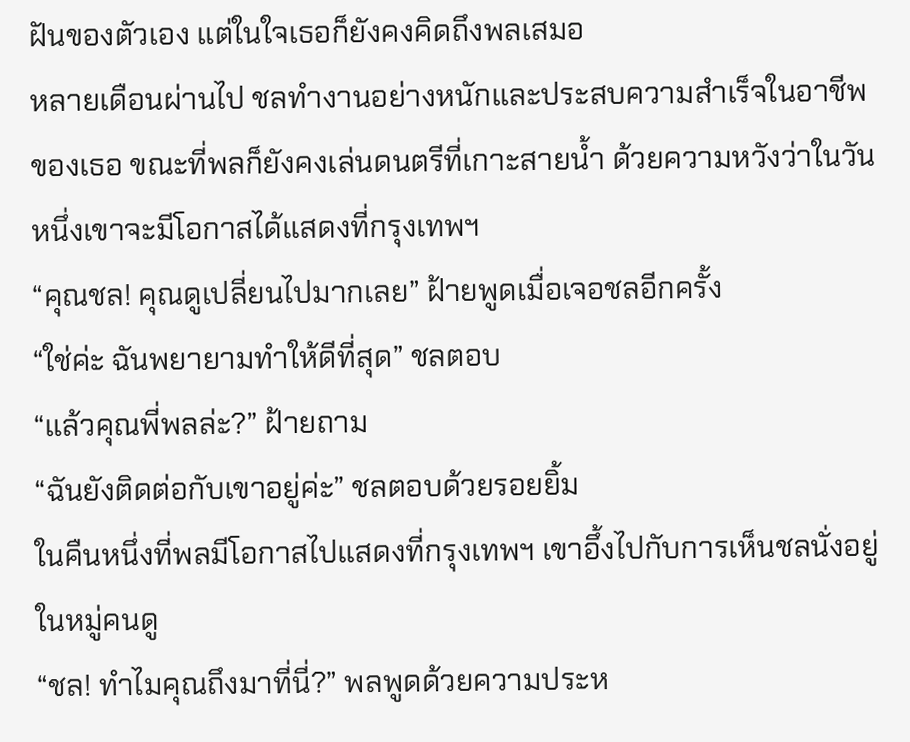ฝันของตัวเอง แต่ในใจเธอก็ยังคงคิดถึงพลเสมอ
หลายเดือนผ่านไป ชลทำงานอย่างหนักและประสบความสำเร็จในอาชีพของเธอ ขณะที่พลก็ยังคงเล่นดนตรีที่เกาะสายน้ำ ด้วยความหวังว่าในวันหนึ่งเขาจะมีโอกาสได้แสดงที่กรุงเทพฯ
“คุณชล! คุณดูเปลี่ยนไปมากเลย” ฝ้ายพูดเมื่อเจอชลอีกครั้ง
“ใช่ค่ะ ฉันพยายามทำให้ดีที่สุด” ชลตอบ
“แล้วคุณพี่พลล่ะ?” ฝ้ายถาม
“ฉันยังติดต่อกับเขาอยู่ค่ะ” ชลตอบด้วยรอยยิ้ม
ในคืนหนึ่งที่พลมีโอกาสไปแสดงที่กรุงเทพฯ เขาอึ้งไปกับการเห็นชลนั่งอยู่ในหมู่คนดู
“ชล! ทำไมคุณถึงมาที่นี่?” พลพูดด้วยความประห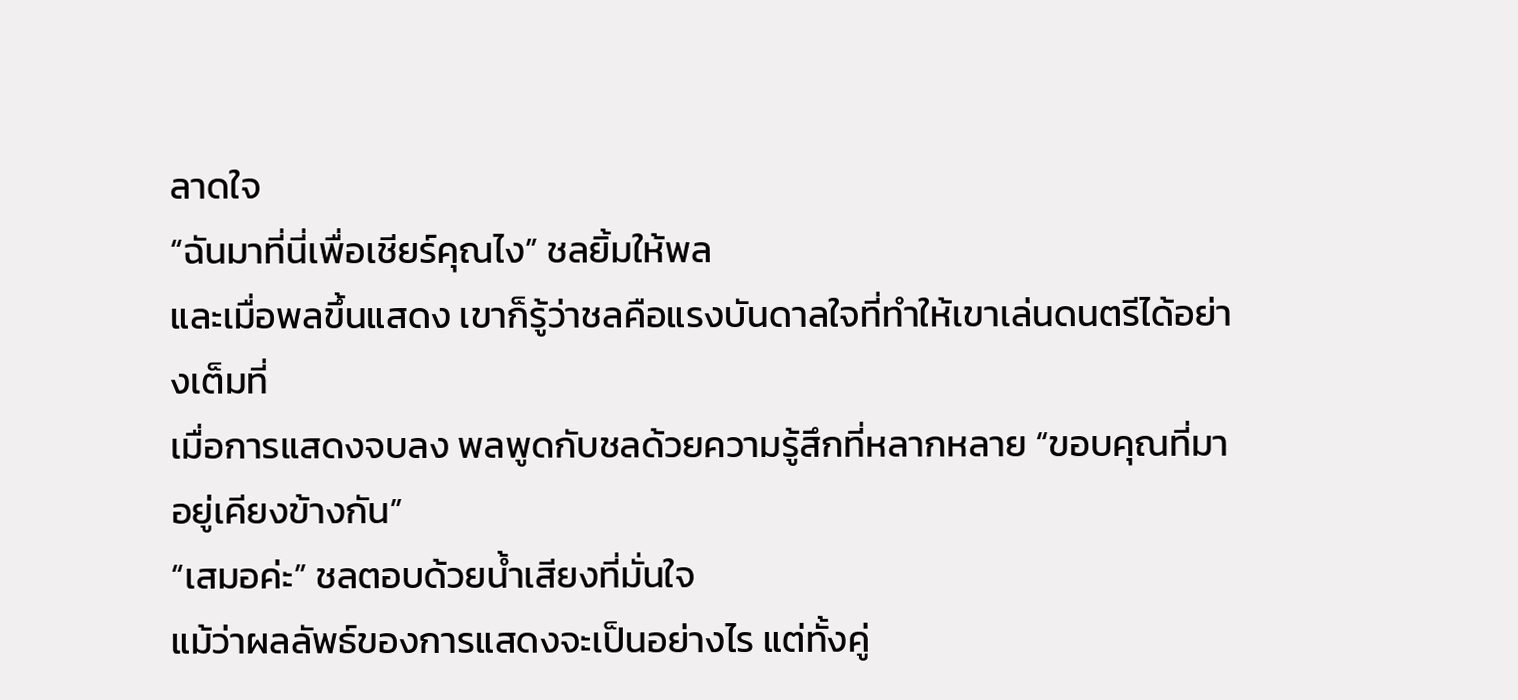ลาดใจ
“ฉันมาที่นี่เพื่อเชียร์คุณไง” ชลยิ้มให้พล
และเมื่อพลขึ้นแสดง เขาก็รู้ว่าชลคือแรงบันดาลใจที่ทำให้เขาเล่นดนตรีได้อย่างเต็มที่
เมื่อการแสดงจบลง พลพูดกับชลด้วยความรู้สึกที่หลากหลาย “ขอบคุณที่มาอยู่เคียงข้างกัน”
“เสมอค่ะ” ชลตอบด้วยน้ำเสียงที่มั่นใจ
แม้ว่าผลลัพธ์ของการแสดงจะเป็นอย่างไร แต่ทั้งคู่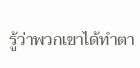รู้ว่าพวกเขาได้ทำตา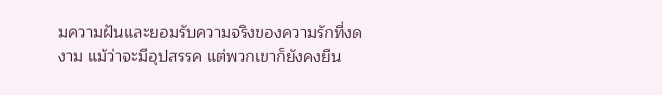มความฝันและยอมรับความจริงของความรักที่งดงาม แม้ว่าจะมีอุปสรรค แต่พวกเขาก็ยังคงยืน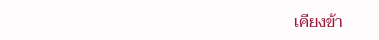เคียงข้า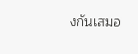งกันเสมอ